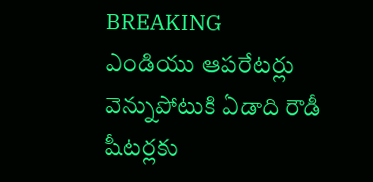BREAKING
ఎండియు ఆపరేటర్లు వెన్నుపోటుకి ఏడాది రౌడీ షీటర్లకు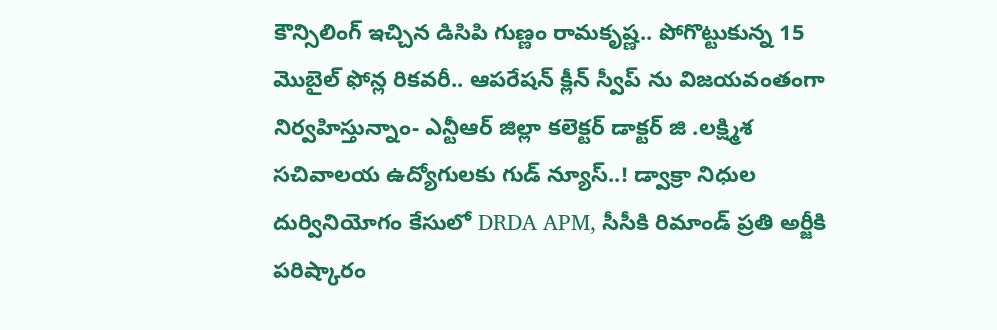కౌన్సిలింగ్ ఇచ్చిన డిసిపి గుణ్ణం రామకృష్ణ.. పోగొట్టుకున్న 15 మొబైల్ ఫోన్ల రికవరీ.. ఆపరేషన్ క్లీన్ స్వీప్ ను విజయవంతంగా నిర్వహిస్తున్నాం- ఎన్టీఆర్ జిల్లా కలెక్టర్ డాక్టర్ జి .లక్ష్మిశ సచివాలయ ఉద్యోగులకు గుడ్ న్యూస్..! డ్వాక్రా నిధుల దుర్వినియోగం కేసులో DRDA APM, సీసీకి రిమాండ్ ప్రతి అర్జీకి పరిష్కారం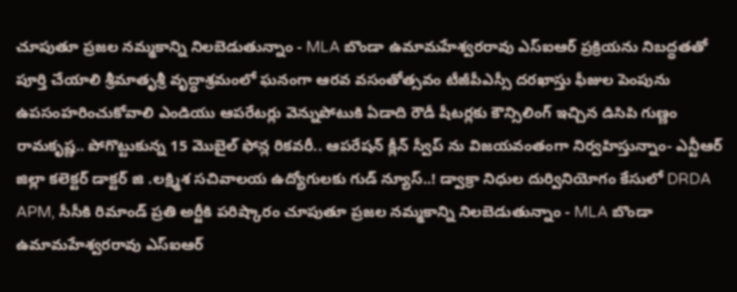చూపుతూ ప్రజల నమ్మకాన్ని నిలబెడుతున్నాం - MLA బొండా ఉమామహేశ్వరరావు ఎస్‌ఐఆర్ ప్రక్రియను నిబద్ధతతో పూర్తి చేయాలి శ్రీమాతృశ్రీ వృద్ధాశ్రమంలో ఘనంగా ఆరవ వసంతోత్సవం టీజీపీఎస్సీ దరఖాస్తు ఫీజుల పెంపును ఉపసంహరించుకోవాలి ఎండియు ఆపరేటర్లు వెన్నుపోటుకి ఏడాది రౌడీ షీటర్లకు కౌన్సిలింగ్ ఇచ్చిన డిసిపి గుణ్ణం రామకృష్ణ.. పోగొట్టుకున్న 15 మొబైల్ ఫోన్ల రికవరీ.. ఆపరేషన్ క్లీన్ స్వీప్ ను విజయవంతంగా నిర్వహిస్తున్నాం- ఎన్టీఆర్ జిల్లా కలెక్టర్ డాక్టర్ జి .లక్ష్మిశ సచివాలయ ఉద్యోగులకు గుడ్ న్యూస్..! డ్వాక్రా నిధుల దుర్వినియోగం కేసులో DRDA APM, సీసీకి రిమాండ్ ప్రతి అర్జీకి పరిష్కారం చూపుతూ ప్రజల నమ్మకాన్ని నిలబెడుతున్నాం - MLA బొండా ఉమామహేశ్వరరావు ఎస్‌ఐఆర్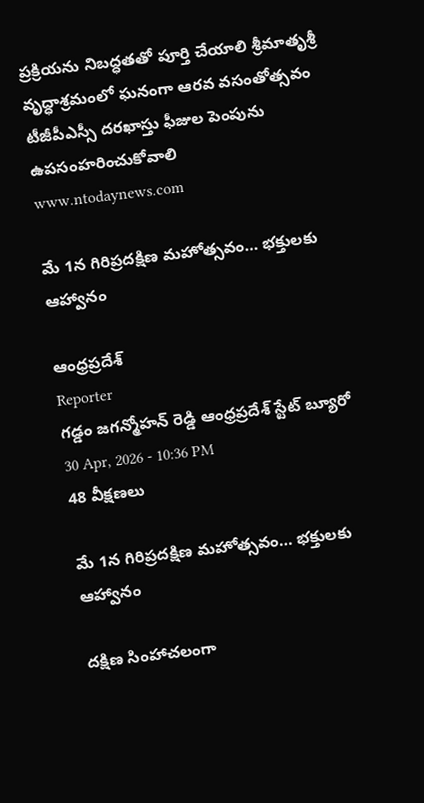ప్రక్రియను నిబద్ధతతో పూర్తి చేయాలి శ్రీమాతృశ్రీ వృద్ధాశ్రమంలో ఘనంగా ఆరవ వసంతోత్సవం టీజీపీఎస్సీ దరఖాస్తు ఫీజుల పెంపును ఉపసంహరించుకోవాలి
www.ntodaynews.com

మే 1న గిరిప్రదక్షిణ మహోత్సవం… భక్తులకు ఆహ్వానం

ఆంధ్రప్రదేశ్
Reporter
గడ్డం జగన్మోహన్ రెడ్డి ఆంధ్రప్రదేశ్ స్టేట్ బ్యూరో
30 Apr, 2026 - 10:36 PM
48 వీక్షణలు

మే 1న గిరిప్రదక్షిణ మహోత్సవం… భక్తులకు ఆహ్వానం

దక్షిణ సింహాచలంగా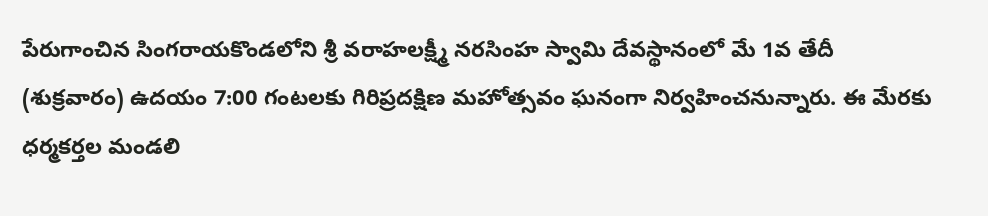పేరుగాంచిన సింగరాయకొండలోని శ్రీ వరాహలక్ష్మీ నరసింహ స్వామి దేవస్థానంలో మే 1వ తేదీ (శుక్రవారం) ఉదయం 7:00 గంటలకు గిరిప్రదక్షిణ మహోత్సవం ఘనంగా నిర్వహించనున్నారు. ఈ మేరకు ధర్మకర్తల మండలి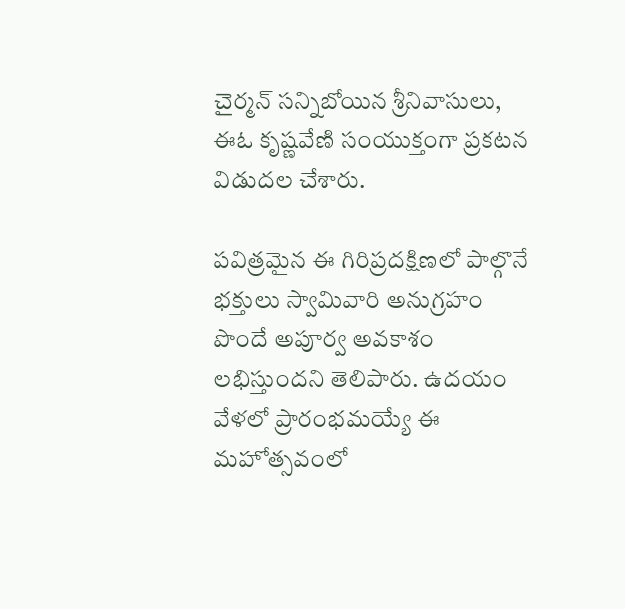చైర్మన్ సన్నిబోయిన శ్రీనివాసులు, ఈఓ కృష్ణవేణి సంయుక్తంగా ప్రకటన విడుదల చేశారు.

పవిత్రమైన ఈ గిరిప్రదక్షిణలో పాల్గొనే భక్తులు స్వామివారి అనుగ్రహం పొందే అపూర్వ అవకాశం లభిస్తుందని తెలిపారు. ఉదయం వేళలో ప్రారంభమయ్యే ఈ మహోత్సవంలో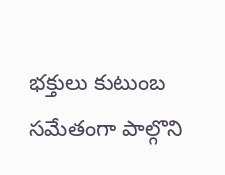భక్తులు కుటుంబ సమేతంగా పాల్గొని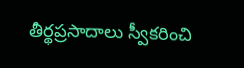తీర్థప్రసాదాలు స్వీకరించి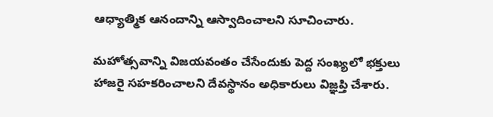ఆధ్యాత్మిక ఆనందాన్ని ఆస్వాదించాలని సూచించారు.

మహోత్సవాన్ని విజయవంతం చేసేందుకు పెద్ద సంఖ్యలో భక్తులు హాజరై సహకరించాలని దేవస్థానం అధికారులు విజ్ఞప్తి చేశారు.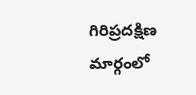గిరిప్రదక్షిణ మార్గంలో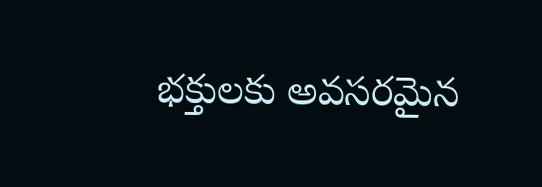భక్తులకు అవసరమైన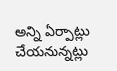అన్ని ఏర్పాట్లు చేయనున్నట్లు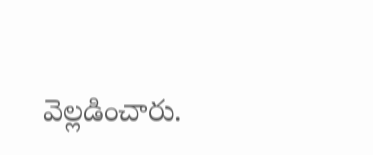వెల్లడించారు.